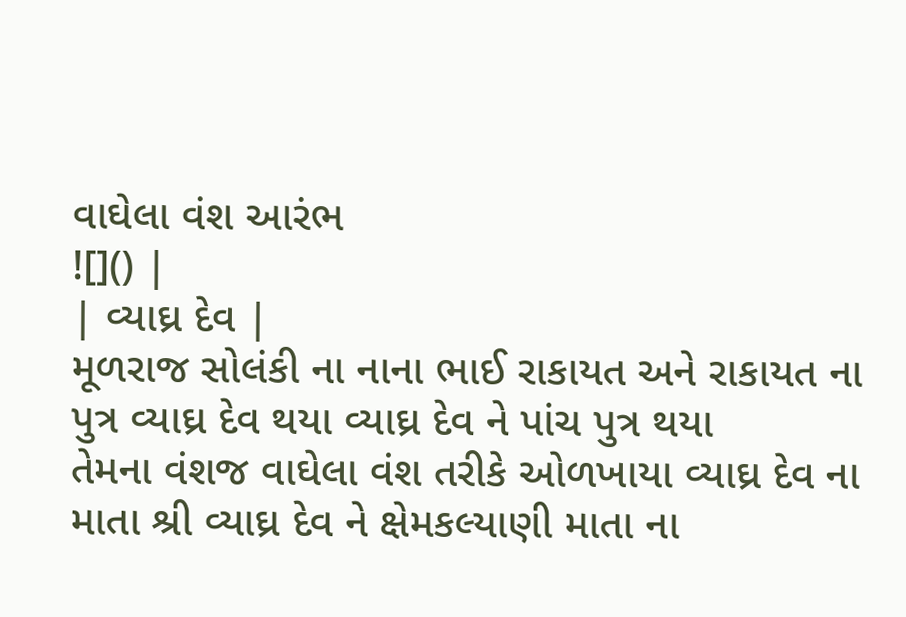વાઘેલા વંશ આરંભ
![]() |
| વ્યાઘ્ર દેવ |
મૂળરાજ સોલંકી ના નાના ભાઈ રાકાયત અને રાકાયત ના પુત્ર વ્યાઘ્ર દેવ થયા વ્યાઘ્ર દેવ ને પાંચ પુત્ર થયા
તેમના વંશજ વાઘેલા વંશ તરીકે ઓળખાયા વ્યાઘ્ર દેવ ના માતા શ્રી વ્યાઘ્ર દેવ ને ક્ષેમકલ્યાણી માતા ના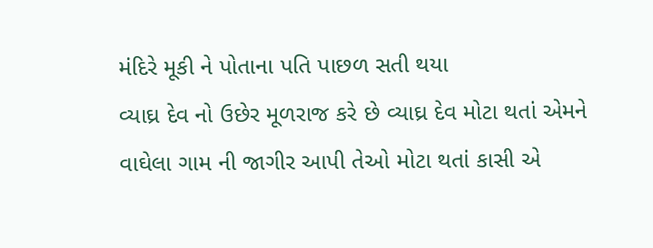મંદિરે મૂકી ને પોતાના પતિ પાછળ સતી થયા
વ્યાઘ્ર દેવ નો ઉછેર મૂળરાજ કરે છે વ્યાઘ્ર દેવ મોટા થતાં એમને વાઘેલા ગામ ની જાગીર આપી તેઓ મોટા થતાં કાસી એ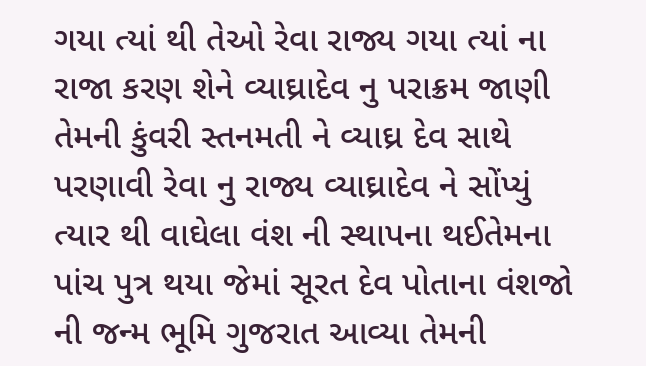ગયા ત્યાં થી તેઓ રેવા રાજ્ય ગયા ત્યાં ના રાજા કરણ શેને વ્યાઘ્રાદેવ નુ પરાક્રમ જાણી તેમની કુંવરી સ્તનમતી ને વ્યાઘ્ર દેવ સાથે પરણાવી રેવા નુ રાજ્ય વ્યાઘ્રાદેવ ને સોંપ્યું ત્યાર થી વાઘેલા વંશ ની સ્થાપના થઈતેમના પાંચ પુત્ર થયા જેમાં સૂરત દેવ પોતાના વંશજો ની જન્મ ભૂમિ ગુજરાત આવ્યા તેમની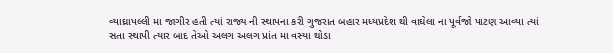વ્યાઘ્રાપલ્લી મા જાગીર હતી ત્યાં રાજ્ય ની સ્થાપના કરી ગુજરાત બહાર મધ્યપ્રદેશ થી વાઘેલા ના પૂર્વજો પાટણ આવ્યા ત્યાં સતા સ્થાપી ત્યાર બાદ તેઓ અલગ અલગ પ્રાંત મા વસ્યા થોડા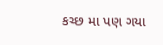કચ્છ મા પણ ગયા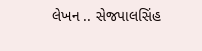લેખન .. સેજપાલસિંહ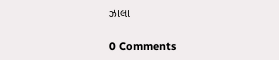ઝાલા

0 Comments